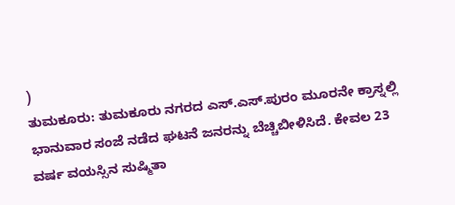)
ತುಮಕೂರು: ತುಮಕೂರು ನಗರದ ಎಸ್.ಎಸ್.ಪುರಂ ಮೂರನೇ ಕ್ರಾಸ್ನಲ್ಲಿ ಭಾನುವಾರ ಸಂಜೆ ನಡೆದ ಘಟನೆ ಜನರನ್ನು ಬೆಚ್ಚಿಬೀಳಿಸಿದೆ. ಕೇವಲ 23 ವರ್ಷ ವಯಸ್ಸಿನ ಸುಷ್ಮಿತಾ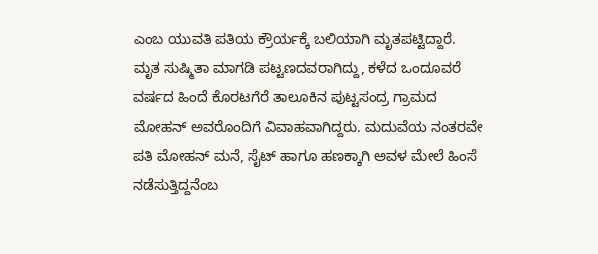ಎಂಬ ಯುವತಿ ಪತಿಯ ಕ್ರೌರ್ಯಕ್ಕೆ ಬಲಿಯಾಗಿ ಮೃತಪಟ್ಟಿದ್ದಾರೆ.
ಮೃತ ಸುಷ್ಮಿತಾ ಮಾಗಡಿ ಪಟ್ಟಣದವರಾಗಿದ್ದು, ಕಳೆದ ಒಂದೂವರೆ ವರ್ಷದ ಹಿಂದೆ ಕೊರಟಗೆರೆ ತಾಲೂಕಿನ ಪುಟ್ಟಸಂದ್ರ ಗ್ರಾಮದ ಮೋಹನ್ ಅವರೊಂದಿಗೆ ವಿವಾಹವಾಗಿದ್ದರು. ಮದುವೆಯ ನಂತರವೇ ಪತಿ ಮೋಹನ್ ಮನೆ, ಸೈಟ್ ಹಾಗೂ ಹಣಕ್ಕಾಗಿ ಅವಳ ಮೇಲೆ ಹಿಂಸೆ ನಡೆಸುತ್ತಿದ್ದನೆಂಬ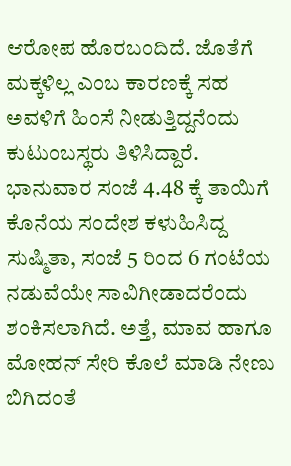ಆರೋಪ ಹೊರಬಂದಿದೆ. ಜೊತೆಗೆ ಮಕ್ಕಳಿಲ್ಲ ಎಂಬ ಕಾರಣಕ್ಕೆ ಸಹ ಅವಳಿಗೆ ಹಿಂಸೆ ನೀಡುತ್ತಿದ್ದನೆಂದು ಕುಟುಂಬಸ್ಥರು ತಿಳಿಸಿದ್ದಾರೆ.
ಭಾನುವಾರ ಸಂಜೆ 4.48 ಕ್ಕೆ ತಾಯಿಗೆ ಕೊನೆಯ ಸಂದೇಶ ಕಳುಹಿಸಿದ್ದ ಸುಷ್ಮಿತಾ, ಸಂಜೆ 5 ರಿಂದ 6 ಗಂಟೆಯ ನಡುವೆಯೇ ಸಾವಿಗೀಡಾದರೆಂದು ಶಂಕಿಸಲಾಗಿದೆ. ಅತ್ತೆ, ಮಾವ ಹಾಗೂ ಮೋಹನ್ ಸೇರಿ ಕೊಲೆ ಮಾಡಿ ನೇಣು ಬಿಗಿದಂತೆ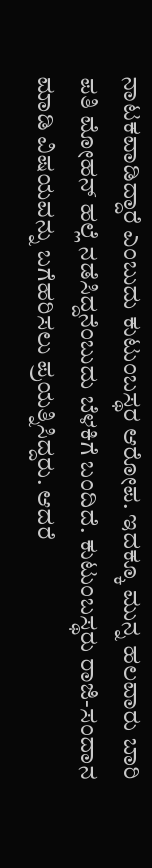ನಾಟಕವಾಡಿದ್ದಾರೆ ಎಂಬುದು ಕುಟುಂಬಸ್ಥರ ಆರೋಪ. ಇದಕ್ಕೂ ಮುನ್ನ ಹಲವಾರು ಬಾರಿ ಪತಿ ಮೋಹನ್ ಹಲ್ಲೆ ನಡೆಸಿದ್ದನೆಂಬುದು ಬೆಳಕಿಗೆ ಬಂದಿದೆ. ಕುಟುಂಬಸ್ಥರು ರಾಜಿ-ಸಂದಾನ ಮಾಡಿ ವಿಷಯವನ್ನು ಬಗೆಹರಿಸಲು ಪ್ರಯತ್ನಿಸಿದ್ದರು. ಆದರೆ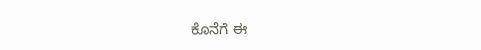ಕೊನೆಗೆ ಈ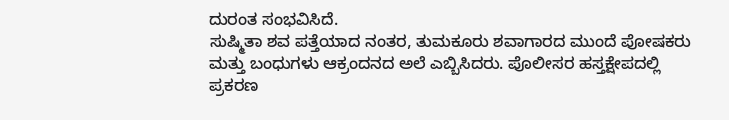ದುರಂತ ಸಂಭವಿಸಿದೆ.
ಸುಷ್ಮಿತಾ ಶವ ಪತ್ತೆಯಾದ ನಂತರ, ತುಮಕೂರು ಶವಾಗಾರದ ಮುಂದೆ ಪೋಷಕರು ಮತ್ತು ಬಂಧುಗಳು ಆಕ್ರಂದನದ ಅಲೆ ಎಬ್ಬಿಸಿದರು. ಪೊಲೀಸರ ಹಸ್ತಕ್ಷೇಪದಲ್ಲಿ ಪ್ರಕರಣ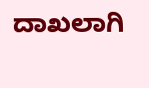ದಾಖಲಾಗಿ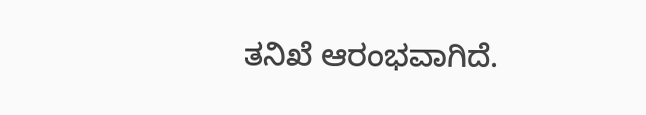ತನಿಖೆ ಆರಂಭವಾಗಿದೆ.